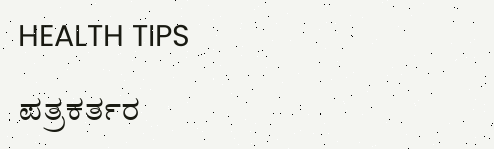HEALTH TIPS

ಪತ್ರಕರ್ತರ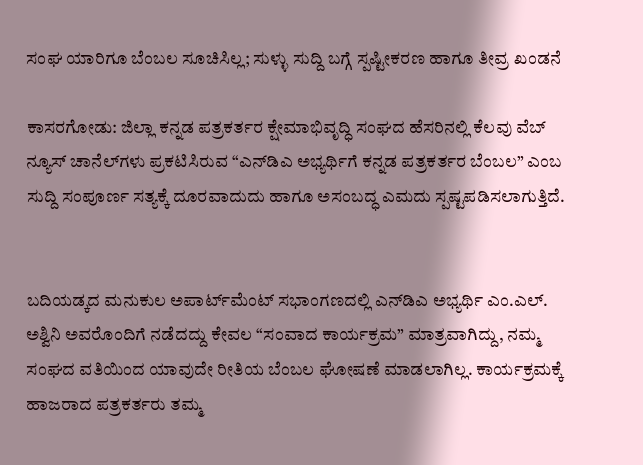ಸಂಘ ಯಾರಿಗೂ ಬೆಂಬಲ ಸೂಚಿಸಿಲ್ಲ; ಸುಳ್ಳು ಸುದ್ದಿ ಬಗ್ಗೆ ಸ್ಪಷ್ಟೀಕರಣ ಹಾಗೂ ತೀವ್ರ ಖಂಡನೆ

ಕಾಸರಗೋಡು: ಜಿಲ್ಲಾ ಕನ್ನಡ ಪತ್ರಕರ್ತರ ಕ್ಷೇಮಾಭಿವೃದ್ಧಿ ಸಂಘದ ಹೆಸರಿನಲ್ಲಿ ಕೆಲವು ವೆಬ್ ನ್ಯೂಸ್ ಚಾನೆಲ್‍ಗಳು ಪ್ರಕಟಿಸಿರುವ “ಎನ್‍ಡಿಎ ಅಭ್ಯರ್ಥಿಗೆ ಕನ್ನಡ ಪತ್ರಕರ್ತರ ಬೆಂಬಲ” ಎಂಬ ಸುದ್ದಿ ಸಂಪೂರ್ಣ ಸತ್ಯಕ್ಕೆ ದೂರವಾದುದು ಹಾಗೂ ಅಸಂಬದ್ಧ ಎಮದು ಸ್ಪಷ್ಟಪಡಿಸಲಾಗುತ್ತಿದೆ.


ಬದಿಯಡ್ಕದ ಮನುಕುಲ ಅಪಾರ್ಟ್‍ಮೆಂಟ್ ಸಭಾಂಗಣದಲ್ಲಿ ಎನ್‍ಡಿಎ ಅಭ್ಯರ್ಥಿ ಎಂ.ಎಲ್. ಅಶ್ವಿನಿ ಅವರೊಂದಿಗೆ ನಡೆದದ್ದು ಕೇವಲ “ಸಂವಾದ ಕಾರ್ಯಕ್ರಮ” ಮಾತ್ರವಾಗಿದ್ದು, ನಮ್ಮ ಸಂಘದ ವತಿಯಿಂದ ಯಾವುದೇ ರೀತಿಯ ಬೆಂಬಲ ಘೋಷಣೆ ಮಾಡಲಾಗಿಲ್ಲ. ಕಾರ್ಯಕ್ರಮಕ್ಕೆ ಹಾಜರಾದ ಪತ್ರಕರ್ತರು ತಮ್ಮ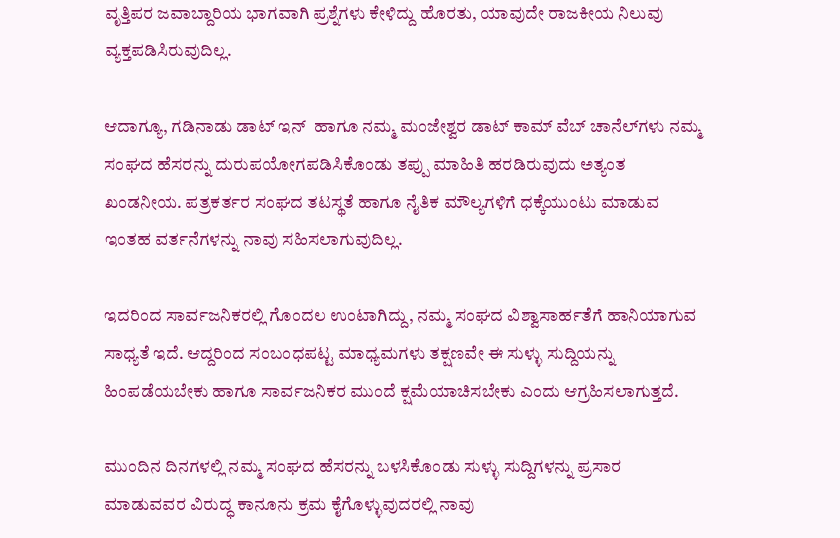ವೃತ್ತಿಪರ ಜವಾಬ್ದಾರಿಯ ಭಾಗವಾಗಿ ಪ್ರಶ್ನೆಗಳು ಕೇಳಿದ್ದು ಹೊರತು, ಯಾವುದೇ ರಾಜಕೀಯ ನಿಲುವು ವ್ಯಕ್ತಪಡಿಸಿರುವುದಿಲ್ಲ.

ಆದಾಗ್ಯೂ, ಗಡಿನಾಡು ಡಾಟ್ ಇನ್  ಹಾಗೂ ನಮ್ಮ ಮಂಜೇಶ್ವರ ಡಾಟ್ ಕಾಮ್ ವೆಬ್ ಚಾನೆಲ್‍ಗಳು ನಮ್ಮ ಸಂಘದ ಹೆಸರನ್ನು ದುರುಪಯೋಗಪಡಿಸಿಕೊಂಡು ತಪ್ಪು ಮಾಹಿತಿ ಹರಡಿರುವುದು ಅತ್ಯಂತ ಖಂಡನೀಯ. ಪತ್ರಕರ್ತರ ಸಂಘದ ತಟಸ್ಥತೆ ಹಾಗೂ ನೈತಿಕ ಮೌಲ್ಯಗಳಿಗೆ ಧಕ್ಕೆಯುಂಟು ಮಾಡುವ ಇಂತಹ ವರ್ತನೆಗಳನ್ನು ನಾವು ಸಹಿಸಲಾಗುವುದಿಲ್ಲ.

ಇದರಿಂದ ಸಾರ್ವಜನಿಕರಲ್ಲಿ ಗೊಂದಲ ಉಂಟಾಗಿದ್ದು, ನಮ್ಮ ಸಂಘದ ವಿಶ್ವಾಸಾರ್ಹತೆಗೆ ಹಾನಿಯಾಗುವ ಸಾಧ್ಯತೆ ಇದೆ. ಆದ್ದರಿಂದ ಸಂಬಂಧಪಟ್ಟ ಮಾಧ್ಯಮಗಳು ತಕ್ಷಣವೇ ಈ ಸುಳ್ಳು ಸುದ್ದಿಯನ್ನು ಹಿಂಪಡೆಯಬೇಕು ಹಾಗೂ ಸಾರ್ವಜನಿಕರ ಮುಂದೆ ಕ್ಷಮೆಯಾಚಿಸಬೇಕು ಎಂದು ಆಗ್ರಹಿಸಲಾಗುತ್ತದೆ.

ಮುಂದಿನ ದಿನಗಳಲ್ಲಿ ನಮ್ಮ ಸಂಘದ ಹೆಸರನ್ನು ಬಳಸಿಕೊಂಡು ಸುಳ್ಳು ಸುದ್ದಿಗಳನ್ನು ಪ್ರಸಾರ ಮಾಡುವವರ ವಿರುದ್ಧ ಕಾನೂನು ಕ್ರಮ ಕೈಗೊಳ್ಳುವುದರಲ್ಲಿ ನಾವು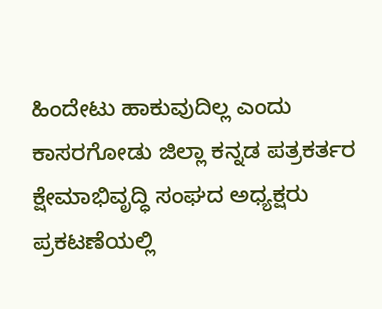ಹಿಂದೇಟು ಹಾಕುವುದಿಲ್ಲ ಎಂದು ಕಾಸರಗೋಡು ಜಿಲ್ಲಾ ಕನ್ನಡ ಪತ್ರಕರ್ತರ ಕ್ಷೇಮಾಭಿವೃದ್ಧಿ ಸಂಘದ ಅಧ್ಯಕ್ಷರು ಪ್ರಕಟಣೆಯಲ್ಲಿ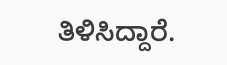ತಿಳಿಸಿದ್ದಾರೆ.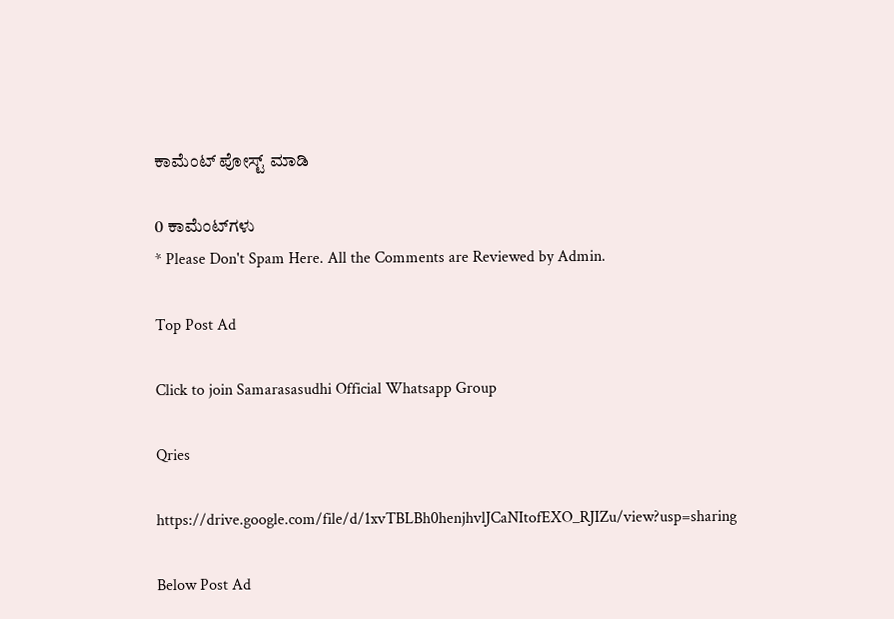ಕಾಮೆಂಟ್‌‌ ಪೋಸ್ಟ್‌ ಮಾಡಿ

0 ಕಾಮೆಂಟ್‌ಗಳು
* Please Don't Spam Here. All the Comments are Reviewed by Admin.

Top Post Ad

Click to join Samarasasudhi Official Whatsapp Group

Qries

https://drive.google.com/file/d/1xvTBLBh0henjhvlJCaNItofEXO_RJIZu/view?usp=sharing

Below Post Ad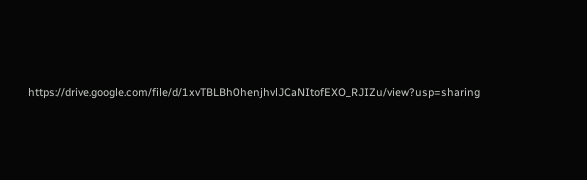https://drive.google.com/file/d/1xvTBLBh0henjhvlJCaNItofEXO_RJIZu/view?usp=sharing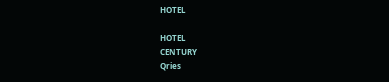HOTEL

HOTEL
CENTURY
Qries